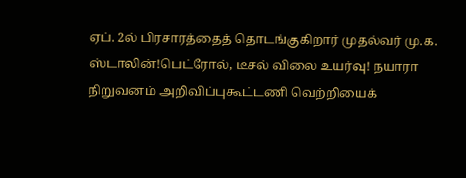ஏப். 2ல் பிரசாரத்தைத் தொடங்குகிறார் முதல்வர் மு.க. ஸ்டாலின்!பெட்ரோல், டீசல் விலை உயர்வு! நயாரா நிறுவனம் அறிவிப்புகூட்டணி வெற்றியைக்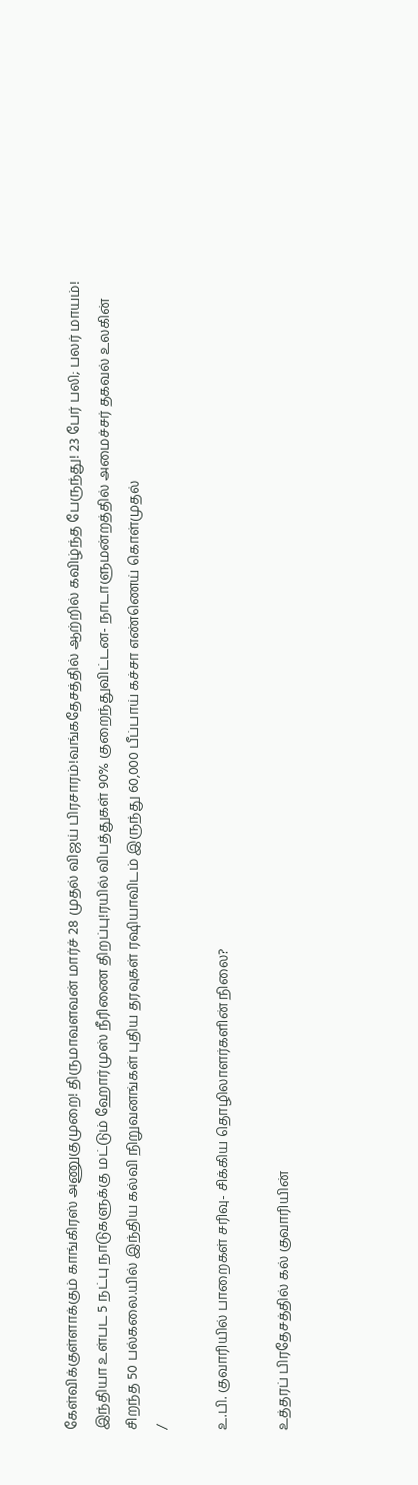கேள்விக்குள்ளாக்கும் காங்கிரஸ் அணுகுமுறை! திருமாவளவன் மார்ச் 28 முதல் விஜய் பிரசாரம்!வங்கதேசத்தில் ஆற்றில் கவிழ்ந்த பேருந்து! 23 பேர் பலி; பலர் மாயம்! இந்தியா உள்பட 5 நட்பு நாடுகளுக்கு மட்டும் ஹோர்முஸ் நீரிணை திறப்பு!ரயில் விபத்துகள் 90% குறைந்துவிட்டன- நாடாளுமன்றத்தில் அமைச்சர் தகவல் உலகின் சிறந்த 50 பல்கலை.யில் இந்திய கல்வி நிறுவனங்கள் புதிய தரவுகள் ரஷியாவிடம் இருந்து 60,000 பீப்பாய் கச்சா எண்ணெய் கொள்முதல்
/

உ.பி. குவாரியில் பாறைகள் சரிவு- சிக்கிய தொழிலாளர்களின் நிலை?

உத்தரப் பிரதேசத்தில் கல் குவாரியின்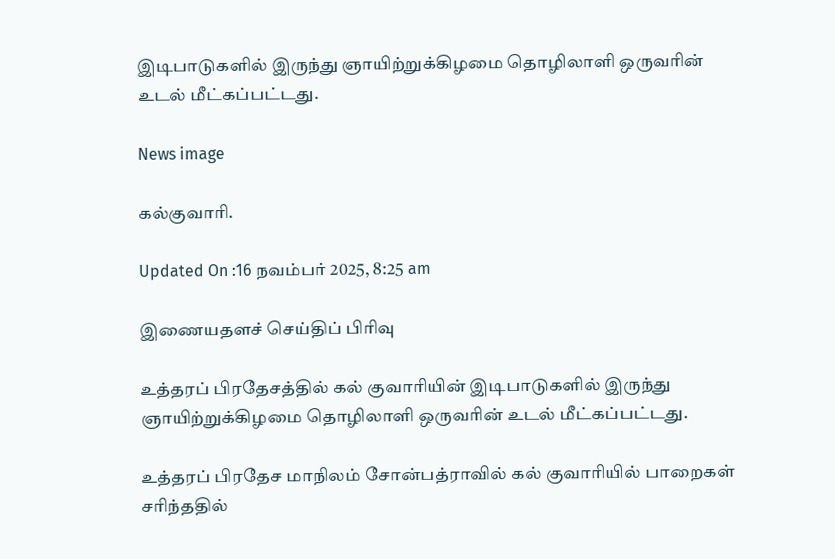இடிபாடுகளில் இருந்து ஞாயிற்றுக்கிழமை தொழிலாளி ஒருவரின் உடல் மீட்கப்பட்டது.

News image

கல்குவாரி.

Updated On :16 நவம்பர் 2025, 8:25 am

இணையதளச் செய்திப் பிரிவு

உத்தரப் பிரதேசத்தில் கல் குவாரியின் இடிபாடுகளில் இருந்து ஞாயிற்றுக்கிழமை தொழிலாளி ஒருவரின் உடல் மீட்கப்பட்டது.

உத்தரப் பிரதேச மாநிலம் சோன்பத்ராவில் கல் குவாரியில் பாறைகள் சரிந்ததில்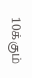10க்கும்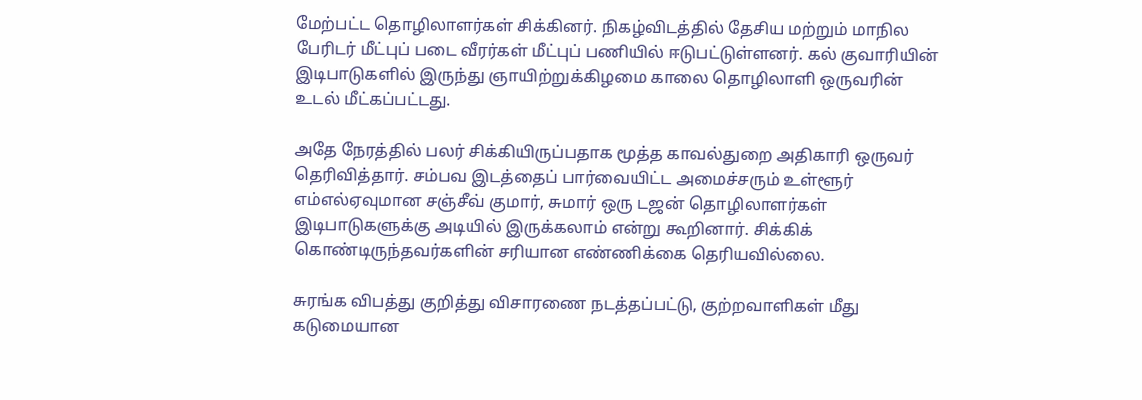மேற்பட்ட தொழிலாளர்கள் சிக்கினர். நிகழ்விடத்தில் தேசிய மற்றும் மாநில பேரிடர் மீட்புப் படை வீரர்கள் மீட்புப் பணியில் ஈடுபட்டுள்ளனர். கல் குவாரியின் இடிபாடுகளில் இருந்து ஞாயிற்றுக்கிழமை காலை தொழிலாளி ஒருவரின் உடல் மீட்கப்பட்டது.

அதே நேரத்தில் பலர் சிக்கியிருப்பதாக மூத்த காவல்துறை அதிகாரி ஒருவர் தெரிவித்தார். சம்பவ இடத்தைப் பார்வையிட்ட அமைச்சரும் உள்ளூர் எம்எல்ஏவுமான சஞ்சீவ் குமார், சுமார் ஒரு டஜன் தொழிலாளர்கள் இடிபாடுகளுக்கு அடியில் இருக்கலாம் என்று கூறினார். சிக்கிக் கொண்டிருந்தவர்களின் சரியான எண்ணிக்கை தெரியவில்லை.

சுரங்க விபத்து குறித்து விசாரணை நடத்தப்பட்டு, குற்றவாளிகள் மீது கடுமையான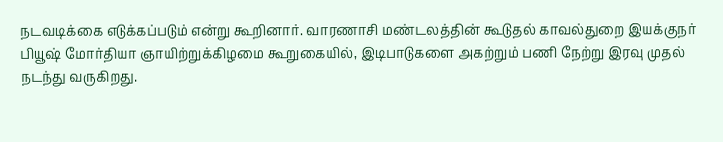நடவடிக்கை எடுக்கப்படும் என்று கூறினார். வாரணாசி மண்டலத்தின் கூடுதல் காவல்துறை இயக்குநர் பியூஷ் மோர்தியா ஞாயிற்றுக்கிழமை கூறுகையில், இடிபாடுகளை அகற்றும் பணி நேற்று இரவு முதல் நடந்து வருகிறது.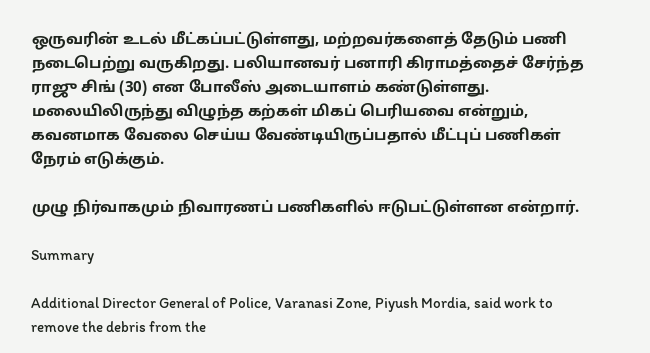ஒருவரின் உடல் மீட்கப்பட்டுள்ளது, மற்றவர்களைத் தேடும் பணி நடைபெற்று வருகிறது. பலியானவர் பனாரி கிராமத்தைச் சேர்ந்த ராஜு சிங் (30) என போலீஸ் அடையாளம் கண்டுள்ளது. மலையிலிருந்து விழுந்த கற்கள் மிகப் பெரியவை என்றும், கவனமாக வேலை செய்ய வேண்டியிருப்பதால் மீட்புப் பணிகள் நேரம் எடுக்கும்.

முழு நிர்வாகமும் நிவாரணப் பணிகளில் ஈடுபட்டுள்ளன என்றார்.

Summary

Additional Director General of Police, Varanasi Zone, Piyush Mordia, said work to remove the debris from the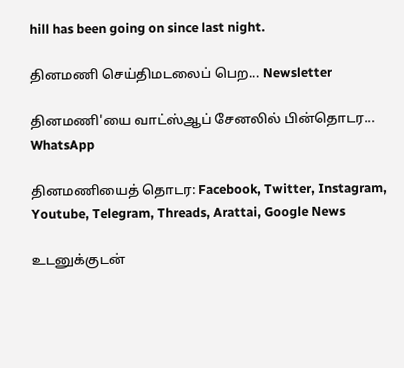hill has been going on since last night.

தினமணி செய்திமடலைப் பெற... Newsletter

தினமணி'யை வாட்ஸ்ஆப் சேனலில் பின்தொடர... WhatsApp

தினமணியைத் தொடர: Facebook, Twitter, Instagram, Youtube, Telegram, Threads, Arattai, Google News

உடனுக்குடன்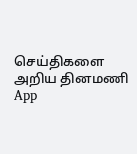செய்திகளை அறிய தினமணி App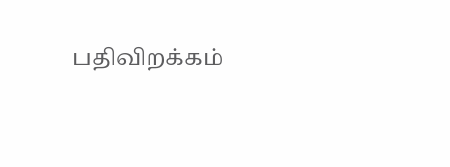பதிவிறக்கம்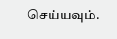செய்யவும்.